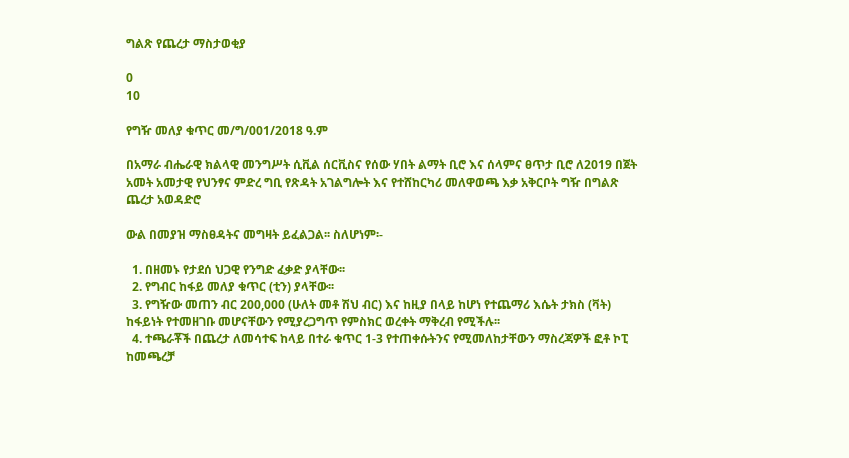ግልጽ የጨረታ ማስታወቂያ

0
10

የግዥ መለያ ቁጥር መ/ግ/001/2018 ዓ.ም

በአማራ ብሔራዊ ክልላዊ መንግሥት ሲቪል ሰርቪስና የሰው ሃበት ልማት ቢሮ እና ሰላምና ፀጥታ ቢሮ ለ2019 በጀት አመት አመታዊ የህንፃና ምድረ ግቢ የጽዳት አገልግሎት እና የተሸከርካሪ መለዋወጫ እቃ አቅርቦት ግዥ በግልጽ ጨረታ አወዳድሮ

ውል በመያዝ ማስፀዳትና መግዛት ይፈልጋል፡፡ ስለሆነም፡-

  1. በዘመኑ የታደሰ ህጋዊ የንግድ ፈቃድ ያላቸው፡፡
  2. የግብር ከፋይ መለያ ቁጥር (ቲን) ያላቸው፡፡
  3. የግዥው መጠን ብር 200,000 (ሁለት መቶ ሽህ ብር) እና ከዚያ በላይ ከሆነ የተጨማሪ እሴት ታክስ (ቫት) ከፋይነት የተመዘገቡ መሆናቸውን የሚያረጋግጥ የምስክር ወረቀት ማቅረብ የሚችሉ፡፡
  4. ተጫራቾች በጨረታ ለመሳተፍ ከላይ በተራ ቁጥር 1-3 የተጠቀሱትንና የሚመለከታቸውን ማስረጃዎች ፎቶ ኮፒ ከመጫረቻ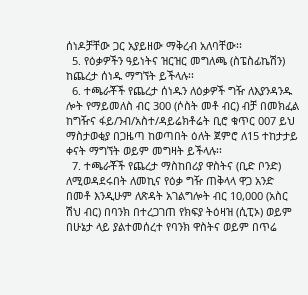ሰነዶቻቸው ጋር አያይዘው ማቅረብ አለባቸው፡፡
  5. የዕቃዎችን ዓይነትና ዝርዝር መግለጫ (ስፔስፊኬሽን) ከጨረታ ሰነዱ ማግኘት ይችላሉ፡፡
  6. ተጫራቾች የጨረታ ሰነዱን ለዕቃዎች ግዥ ለእያንዳንዱ ሎት የማይመለስ ብር 300 (ሶስት መቶ ብር) ብቻ በመክፈል ከግዥና ፋይ/ንብ/አስተ/ዳይሬክቶሬት ቢሮ ቁጥር 007 ይህ ማስታወቂያ በጋዜጣ ከወጣበት ዕለት ጀምሮ ለ15 ተከታታይ ቀናት ማግኘት ወይም መግዛት ይችላሉ፡፡
  7. ተጫራቾች የጨረታ ማስከበሪያ ዋስትና (ቢድ ቦንድ) ለሚወዳደሩበት ለመኪና የዕቃ ግዥ ጠቅላላ ዋጋ አንድ በመቶ እንዲሁም ለጽዳት አገልግሎት ብር 10,000 (አስር ሽህ ብር) በባንክ በተረጋገጠ የክፍያ ትዕዛዝ (ሲፒኦ) ወይም በሁኔታ ላይ ያልተመሰረተ የባንክ ዋስትና ወይም በጥሬ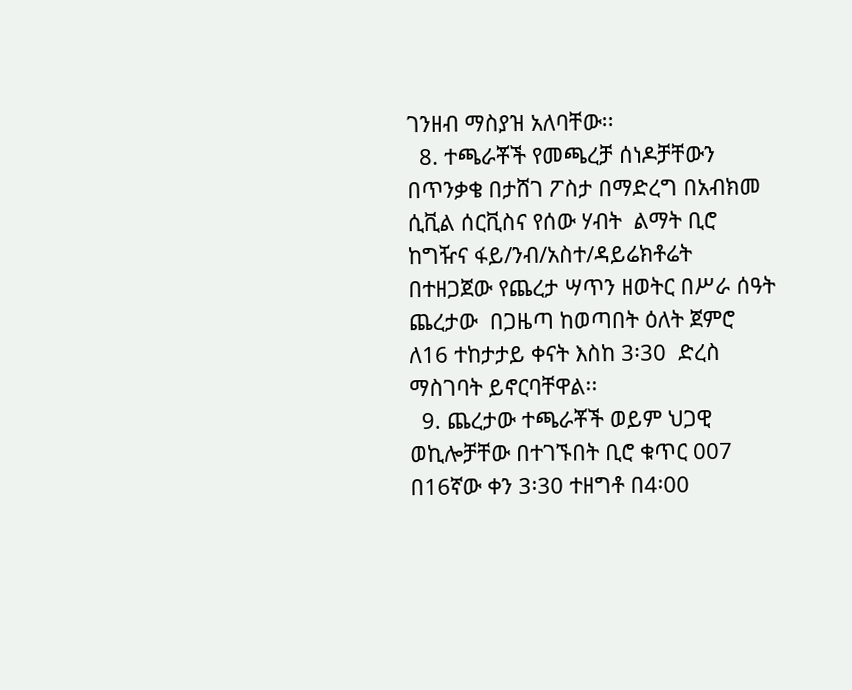ገንዘብ ማስያዝ አለባቸው፡፡
  8. ተጫራቾች የመጫረቻ ሰነዶቻቸውን በጥንቃቄ በታሸገ ፖስታ በማድረግ በአብክመ ሲቪል ሰርቪስና የሰው ሃብት  ልማት ቢሮ ከግዥና ፋይ/ንብ/አስተ/ዳይሬክቶሬት በተዘጋጀው የጨረታ ሣጥን ዘወትር በሥራ ሰዓት ጨረታው  በጋዜጣ ከወጣበት ዕለት ጀምሮ ለ16 ተከታታይ ቀናት እስከ 3፡30  ድረስ ማስገባት ይኖርባቸዋል፡፡
  9. ጨረታው ተጫራቾች ወይም ህጋዊ ወኪሎቻቸው በተገኙበት ቢሮ ቁጥር 007 በ16ኛው ቀን 3፡30 ተዘግቶ በ4፡00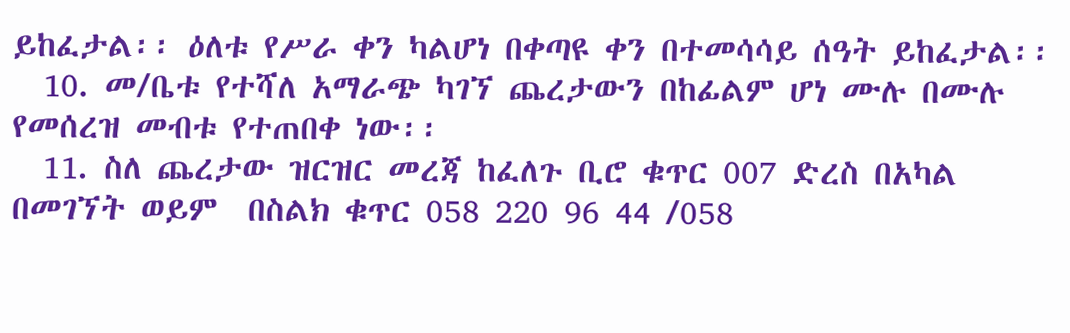ይከፈታል፡፡ ዕለቱ የሥራ ቀን ካልሆነ በቀጣዩ ቀን በተመሳሳይ ሰዓት ይከፈታል፡፡
  10. መ/ቤቱ የተሻለ አማራጭ ካገኘ ጨረታውን በከፊልም ሆነ ሙሉ በሙሉ የመሰረዝ መብቱ የተጠበቀ ነው፡፡
  11. ስለ ጨረታው ዝርዝር መረጃ ከፈለጉ ቢሮ ቁጥር 007 ድረስ በአካል በመገኘት ወይም  በስልክ ቁጥር 058 220 96 44 /058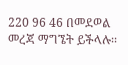220 96 46 በመደወል መረጃ ማግኜት ይችላሉ፡፡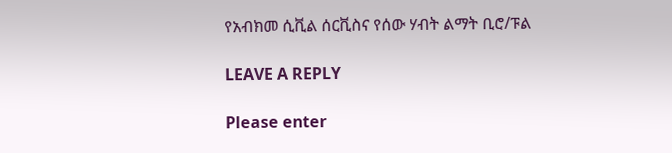የአብክመ ሲቪል ሰርቪስና የሰው ሃብት ልማት ቢሮ/ፑል

LEAVE A REPLY

Please enter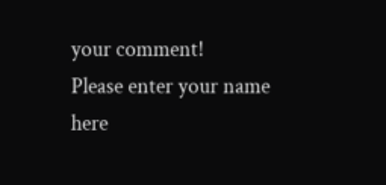your comment!
Please enter your name here